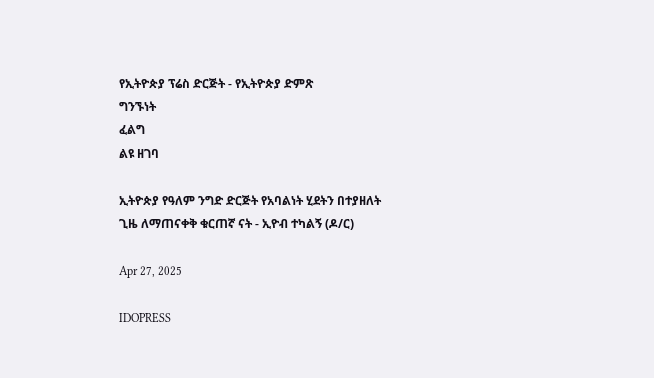የኢትዮጵያ ፕሬስ ድርጅት - የኢትዮጵያ ድምጽ
ግንኙነት
ፈልግ
ልዩ ዘገባ

ኢትዮጵያ የዓለም ንግድ ድርጅት የአባልነት ሂደትን በተያዘለት ጊዜ ለማጠናቀቅ ቁርጠኛ ናት - ኢዮብ ተካልኝ (ዶ/ር)

Apr 27, 2025

IDOPRESS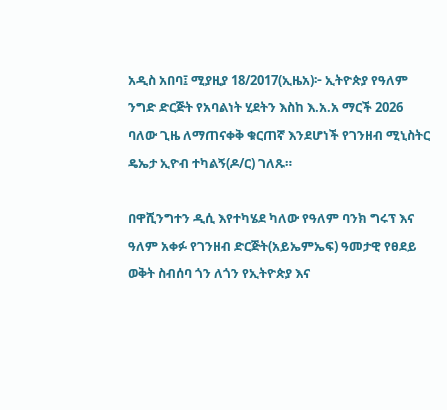አዲስ አበባ፤ ሚያዚያ 18/2017(ኢዜአ)፦ ኢትዮጵያ የዓለም ንግድ ድርጅት የአባልነት ሂደትን እስከ እ.አ.አ ማርች 2026 ባለው ጊዜ ለማጠናቀቅ ቁርጠኛ እንደሆነች የገንዘብ ሚኒስትር ዴኤታ ኢዮብ ተካልኝ(ዶ/ር) ገለጹ።

በዋሺንግተን ዲሲ እየተካሄደ ካለው የዓለም ባንክ ግሩፕ እና ዓለም አቀፉ የገንዘብ ድርጅት(አይኤምኤፍ) ዓመታዊ የፀደይ ወቅት ስብሰባ ጎን ለጎን የኢትዮጵያ እና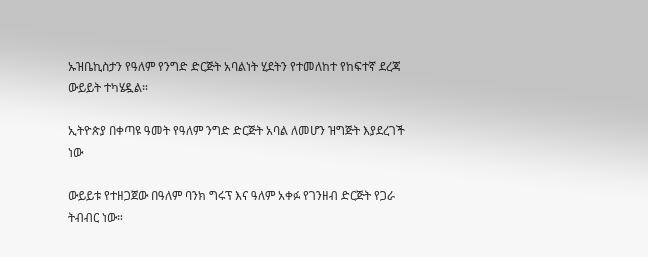ኡዝቤኪስታን የዓለም የንግድ ድርጅት አባልነት ሂደትን የተመለከተ የከፍተኛ ደረጃ ውይይት ተካሄዷል።

ኢትዮጵያ በቀጣዩ ዓመት የዓለም ንግድ ድርጅት አባል ለመሆን ዝግጅት እያደረገች ነው

ውይይቱ የተዘጋጀው በዓለም ባንክ ግሩፕ እና ዓለም አቀፉ የገንዘብ ድርጅት የጋራ ትብብር ነው።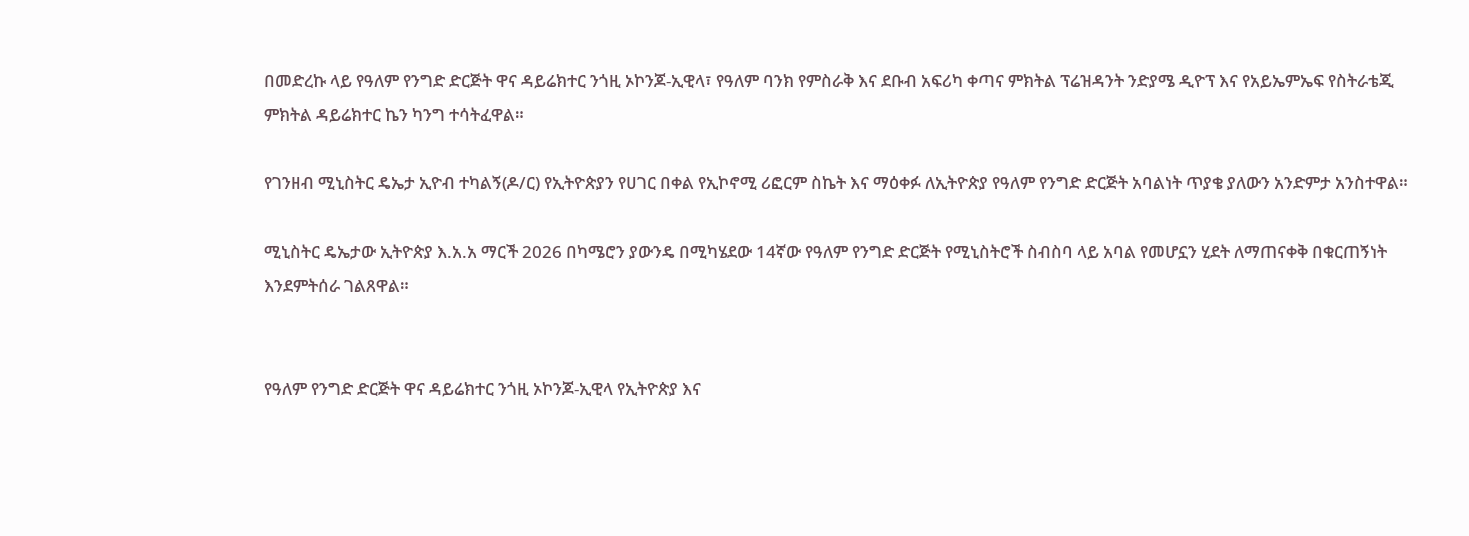በመድረኩ ላይ የዓለም የንግድ ድርጅት ዋና ዳይሬክተር ንጎዚ ኦኮንጆ-ኢዊላ፣ የዓለም ባንክ የምስራቅ እና ደቡብ አፍሪካ ቀጣና ምክትል ፕሬዝዳንት ንድያሜ ዲዮፕ እና የአይኤምኤፍ የስትራቴጂ ምክትል ዳይሬክተር ኬን ካንግ ተሳትፈዋል።

የገንዘብ ሚኒስትር ዴኤታ ኢዮብ ተካልኝ(ዶ/ር) የኢትዮጵያን የሀገር በቀል የኢኮኖሚ ሪፎርም ስኬት እና ማዕቀፉ ለኢትዮጵያ የዓለም የንግድ ድርጅት አባልነት ጥያቄ ያለውን አንድምታ አንስተዋል።

ሚኒስትር ዴኤታው ኢትዮጵያ እ.አ.አ ማርች 2026 በካሜሮን ያውንዴ በሚካሄደው 14ኛው የዓለም የንግድ ድርጅት የሚኒስትሮች ስብስባ ላይ አባል የመሆኗን ሂደት ለማጠናቀቅ በቁርጠኝነት እንደምትሰራ ገልጸዋል።


የዓለም የንግድ ድርጅት ዋና ዳይሬክተር ንጎዚ ኦኮንጆ-ኢዊላ የኢትዮጵያ እና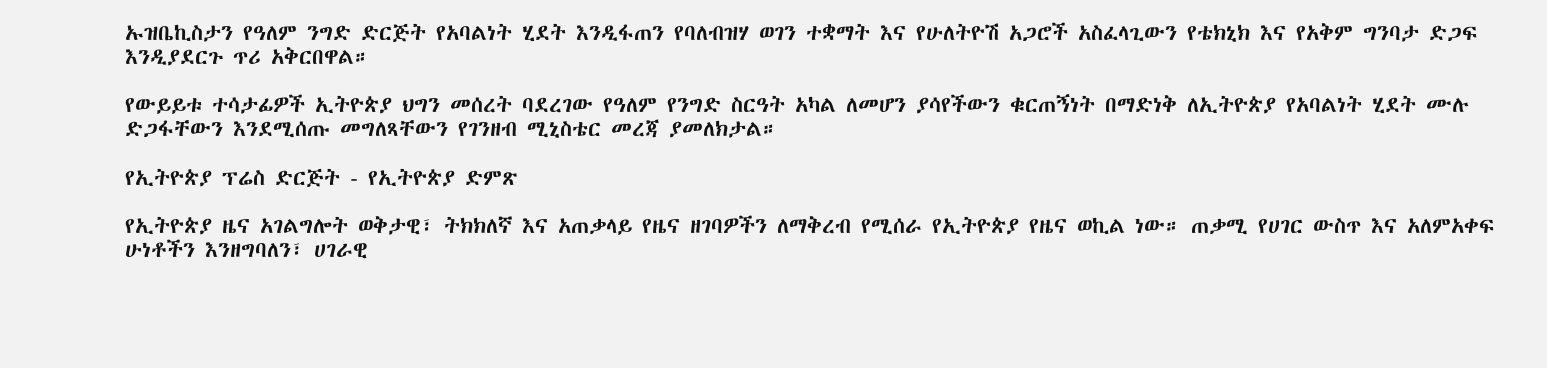ኡዝቤኪስታን የዓለም ንግድ ድርጅት የአባልነት ሂደት እንዲፋጠን የባለብዝሃ ወገን ተቋማት እና የሁለትዮሽ አጋሮች አስፈላጊውን የቴክኒክ እና የአቅም ግንባታ ድጋፍ እንዲያደርጉ ጥሪ አቅርበዋል።

የውይይቱ ተሳታፊዎች ኢትዮጵያ ህግን መሰረት ባደረገው የዓለም የንግድ ስርዓት አካል ለመሆን ያሳየችውን ቁርጠኝነት በማድነቅ ለኢትዮጵያ የአባልነት ሂደት ሙሉ ድጋፋቸውን እንደሚሰጡ መግለጻቸውን የገንዘብ ሚኒስቴር መረጃ ያመለክታል።

የኢትዮጵያ ፕሬስ ድርጅት - የኢትዮጵያ ድምጽ

የኢትዮጵያ ዜና አገልግሎት ወቅታዊ፣ ትክክለኛ እና አጠቃላይ የዜና ዘገባዎችን ለማቅረብ የሚሰራ የኢትዮጵያ የዜና ወኪል ነው። ጠቃሚ የሀገር ውስጥ እና አለምአቀፍ ሁነቶችን እንዘግባለን፣ ሀገራዊ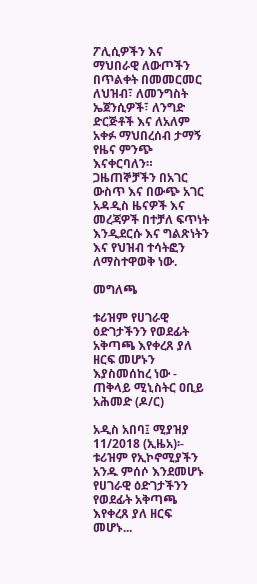ፖሊሲዎችን እና ማህበራዊ ለውጦችን በጥልቀት በመመርመር ለህዝብ፣ ለመንግስት ኤጀንሲዎች፣ ለንግድ ድርጅቶች እና ለአለም አቀፉ ማህበረሰብ ታማኝ የዜና ምንጭ እናቀርባለን። ጋዜጠኞቻችን በአገር ውስጥ እና በውጭ አገር አዳዲስ ዜናዎች እና መረጃዎች በተቻለ ፍጥነት እንዲደርሱ እና ግልጽነትን እና የህዝብ ተሳትፎን ለማስተዋወቅ ነው.

መግለጫ

ቱሪዝም የሀገራዊ ዕድገታችንን የወደፊት አቅጣጫ እየቀረጸ ያለ ዘርፍ መሆኑን እያስመሰከረ ነው - ጠቅላይ ሚኒስትር ዐቢይ አሕመድ (ዶ/ር)

አዲስ አበባ፤ ሚያዝያ 11/2018 (ኢዜአ)፡- ቱሪዝም የኢኮኖሚያችን አንዱ ምሰሶ እንደመሆኑ የሀገራዊ ዕድገታችንን የወደፊት አቅጣጫ እየቀረጸ ያለ ዘርፍ መሆኑ...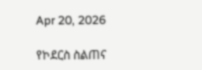Apr 20, 2026

የኮደርስ ስልጠና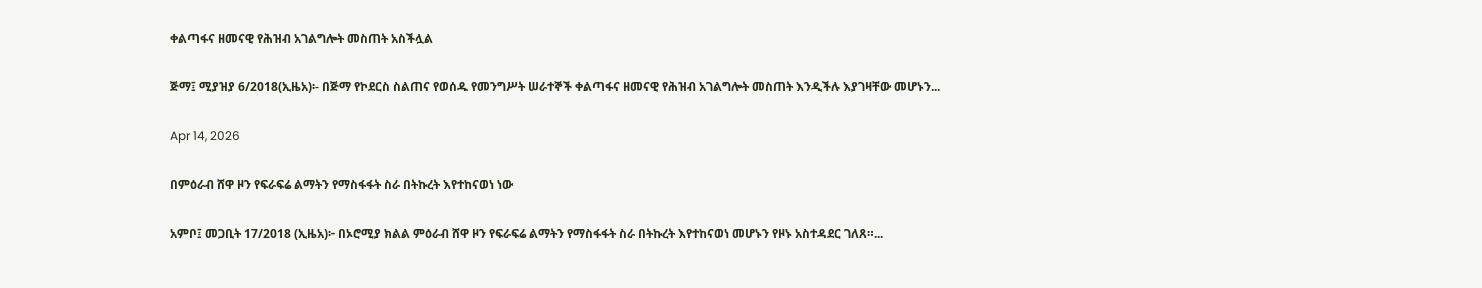ቀልጣፋና ዘመናዊ የሕዝብ አገልግሎት መስጠት አስችሏል

ጅማ፤ ሚያዝያ 6/2018(ኢዜአ)፡- በጅማ የኮደርስ ስልጠና የወሰዱ የመንግሥት ሠራተኞች ቀልጣፋና ዘመናዊ የሕዝብ አገልግሎት መስጠት እንዲችሉ እያገዛቸው መሆኑን...

Apr 14, 2026

በምዕራብ ሸዋ ዞን የፍራፍሬ ልማትን የማስፋፋት ስራ በትኩረት እየተከናወነ ነው

አምቦ፤ መጋቢት 17/2018 (ኢዜአ)፦ በኦሮሚያ ክልል ምዕራብ ሸዋ ዞን የፍራፍሬ ልማትን የማስፋፋት ስራ በትኩረት እየተከናወነ መሆኑን የዞኑ አስተዳደር ገለጸ።...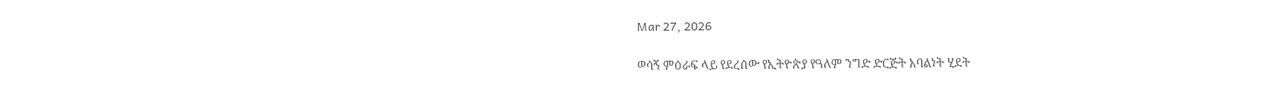Mar 27, 2026

ወሳኝ ምዕራፍ ላይ የደረሰው የኢትዮጵያ የዓለም ንግድ ድርጅት አባልነት ሂደት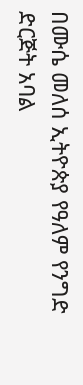በሙሴ መለሰ ኢትዮጵያ የዓለም የንግድ ድርጅት አባል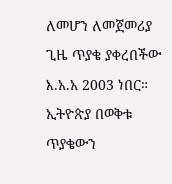ለመሆን ለመጀመሪያ ጊዜ ጥያቄ ያቀረበችው እ.አ.አ 2003 ነበር። ኢትዮጵያ በወቅቱ ጥያቄውን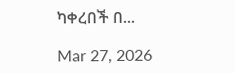ካቀረበች በ...

Mar 27, 2026